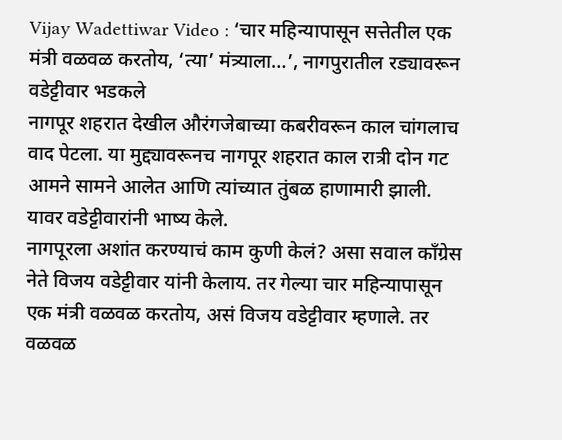Vijay Wadettiwar Video : ‘चार महिन्यापासून सत्तेतील एक मंत्री वळवळ करतोय, ‘त्या’ मंत्र्याला…’, नागपुरातील रड्यावरून वडेट्टीवार भडकले
नागपूर शहरात देखील औरंगजेबाच्या कबरीवरून काल चांगलाच वाद पेटला. या मुद्द्यावरूनच नागपूर शहरात काल रात्री दोन गट आमने सामने आलेत आणि त्यांच्यात तुंबळ हाणामारी झाली. यावर वडेट्टीवारांनी भाष्य केले.
नागपूरला अशांत करण्याचं काम कुणी केलं? असा सवाल काँग्रेस नेते विजय वडेट्टीवार यांनी केलाय. तर गेल्या चार महिन्यापासून एक मंत्री वळवळ करतोय, असं विजय वडेट्टीवार म्हणाले. तर वळवळ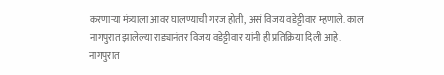करणाऱ्या मंत्र्याला आवर घालण्याची गरज होती, असं विजय वडेट्टीवार म्हणाले. काल नागपुरात झालेल्या राड्यानंतर विजय वडेट्टीवार यांनी ही प्रतिक्रिया दिली आहे. नागपुरात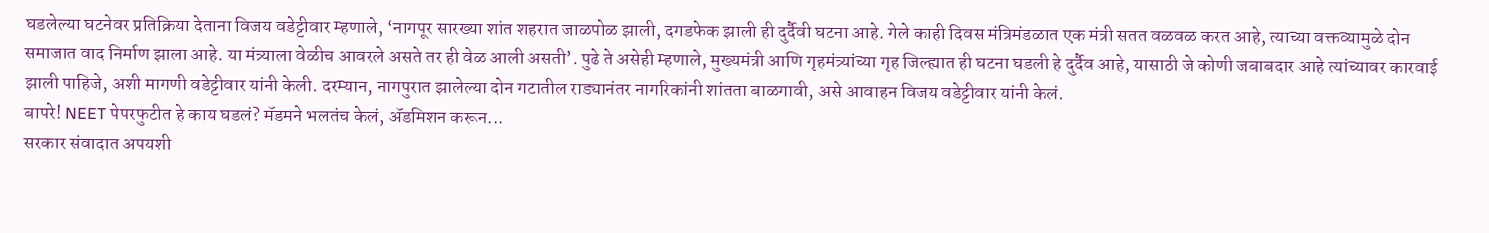घडलेल्या घटनेवर प्रतिक्रिया देताना विजय वडेट्टीवार म्हणाले, ‘नागपूर सारख्या शांत शहरात जाळपोळ झाली, दगडफेक झाली ही दुर्दैवी घटना आहे. गेले काही दिवस मंत्रिमंडळात एक मंत्री सतत वळवळ करत आहे, त्याच्या वक्तव्यामुळे दोन समाजात वाद निर्माण झाला आहे. या मंत्र्याला वेळीच आवरले असते तर ही वेळ आली असती’. पुढे ते असेही म्हणाले, मुख्यमंत्री आणि गृहमंत्र्यांच्या गृह जिल्ह्यात ही घटना घडली हे दुर्दैव आहे, यासाठी जे कोणी जबाबदार आहे त्यांच्यावर कारवाई झाली पाहिजे, अशी मागणी वडेट्टीवार यांनी केली. दरम्यान, नागपुरात झालेल्या दोन गटातील राड्यानंतर नागरिकांनी शांतता बाळगावी, असे आवाहन विजय वडेट्टीवार यांनी केलं.
बापरे! NEET पेपरफुटीत हे काय घडलं? मॅडमने भलतंच केलं, ॲडमिशन करून...
सरकार संवादात अपयशी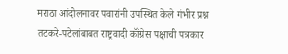मराठा आंदोलनावर पवारांनी उपस्थित केले गंभीर प्रश्न
तटकरे-पटेलांबाबत राष्ट्रवादी कॉंग्रेस पक्षाची पत्रकार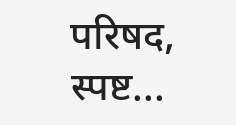परिषद, स्पष्ट...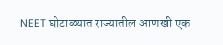NEET घोटाळ्यात राज्यातील आणखी एक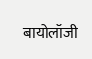बायोलॉजी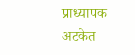प्राध्यापक अटकेत